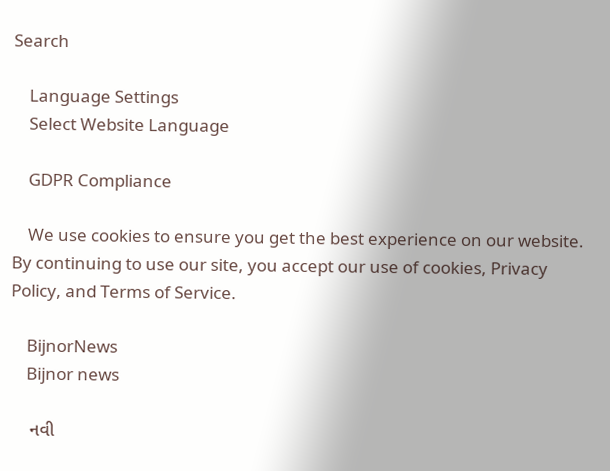Search

    Language Settings
    Select Website Language

    GDPR Compliance

    We use cookies to ensure you get the best experience on our website. By continuing to use our site, you accept our use of cookies, Privacy Policy, and Terms of Service.

    BijnorNews
    Bijnor news

    નવી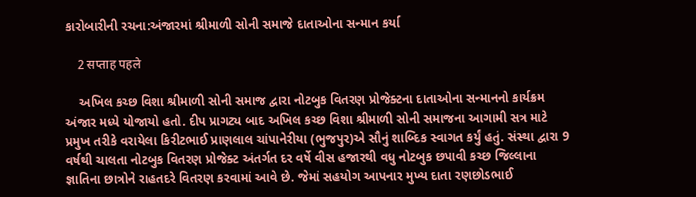કારોબારીની રચના:અંજારમાં શ્રીમાળી સોની સમાજે દાતાઓના સન્માન કર્યા

    2 सप्ताह पहले

    અખિલ કચ્છ વિશા શ્રીમાળી સોની સમાજ દ્વારા નોટબુક વિતરણ પ્રોજેક્ટના દાતાઓના સન્માનનો કાર્યક્રમ અંજાર મધ્યે યોજાયો હતો. દીપ પ્રાગટ્ય બાદ અખિલ કચ્છ વિશા શ્રીમાળી સોની સમાજના આગામી સત્ર માટે પ્રમુખ તરીકે વરાયેલા કિરીટભાઈ પ્રાણલાલ ચાંપાનેરીયા (ભુજપુર)એ સૌનું શાબ્દિક સ્વાગત કર્યું હતું. સંસ્થા દ્વારા 9 વર્ષથી ચાલતા નોટબુક વિતરણ પ્રોજેક્ટ અંતર્ગત દર વર્ષે વીસ હજારથી વધુ નોટબુક છપાવી કચ્છ જિલ્લાના જ્ઞાતિના છાત્રોને રાહતદરે વિતરણ કરવામાં આવે છે. જેમાં સહયોગ આપનાર મુખ્ય દાતા રણછોડભાઈ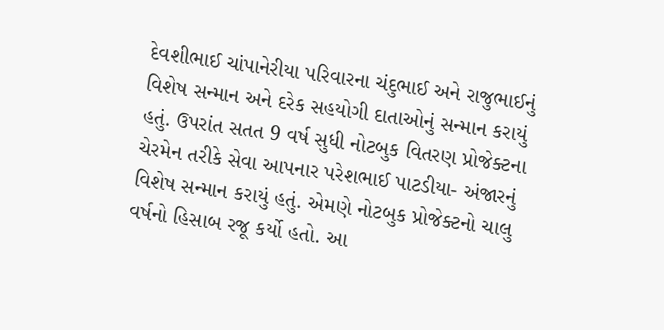દેવશીભાઈ ચાંપાનેરીયા પરિવારના ચંદુભાઈ અને રાજુભાઈનું વિશેષ સન્માન અને દરેક સહયોગી દાતાઓનું સન્માન કરાયું હતું. ઉપરાંત સતત 9 વર્ષ સુધી નોટબુક વિતરણ પ્રોજેક્ટના ચેરમેન તરીકે સેવા આપનાર પરેશભાઈ પાટડીયા- અંજારનું વિશેષ સન્માન કરાયું હતું. એમણે નોટબુક પ્રોજેક્ટનો ચાલુ વર્ષનો હિસાબ રજૂ કર્યો હતો. આ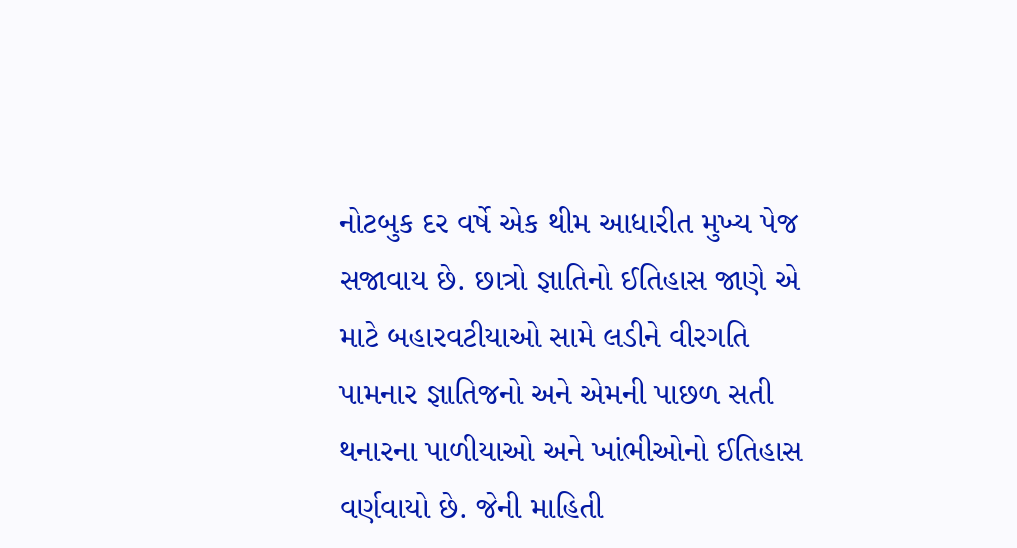નોટબુક દર વર્ષે એક થીમ આધારીત મુખ્ય પેજ સજાવાય છે. છાત્રો જ્ઞાતિનો ઈતિહાસ જાણે એ માટે બહારવટીયાઓ સામે લડીને વીરગતિ પામનાર જ્ઞાતિજનો અને એમની પાછળ સતી થનારના પાળીયાઓ અને ખાંભીઓનો ઈતિહાસ વર્ણવાયો છે. જેની માહિતી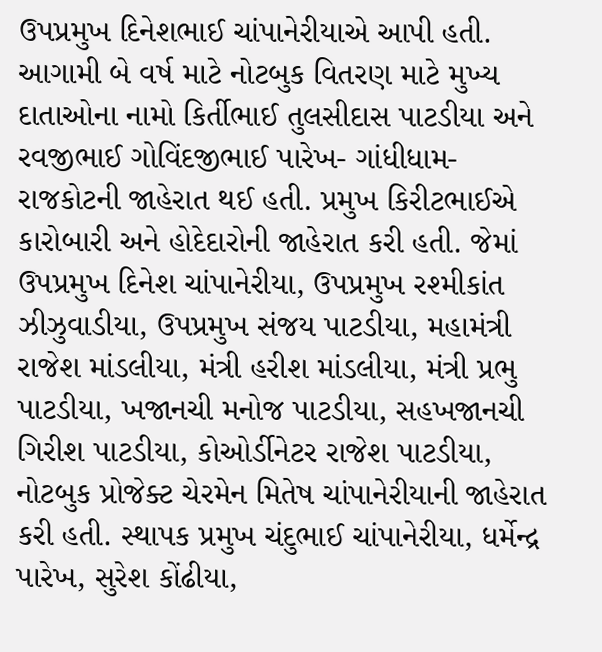ઉપપ્રમુખ દિનેશભાઈ ચાંપાનેરીયાએ આપી હતી. આગામી બે વર્ષ માટે નોટબુક વિતરણ માટે મુખ્ય દાતાઓના નામો કિર્તીભાઈ તુલસીદાસ પાટડીયા અને રવજીભાઈ ગોવિંદજીભાઈ પારેખ- ગાંધીધામ-રાજકોટની જાહેરાત થઈ હતી. પ્રમુખ કિરીટભાઈએ કારોબારી અને હોદેદારોની જાહેરાત કરી હતી. જેમાં ઉપપ્રમુખ દિનેશ ચાંપાનેરીયા, ઉપપ્રમુખ રશ્મીકાંત ઝીઝુવાડીયા, ઉપપ્રમુખ સંજય પાટડીયા, મહામંત્રી રાજેશ માંડલીયા, મંત્રી હરીશ માંડલીયા, મંત્રી પ્રભુ પાટડીયા, ખજાનચી મનોજ પાટડીયા, સહખજાનચી ગિરીશ પાટડીયા, કોઓર્ડીનેટર રાજેશ પાટડીયા, નોટબુક પ્રોજેક્ટ ચેરમેન મિતેષ ચાંપાનેરીયાની જાહેરાત કરી હતી. સ્થાપક પ્રમુખ ચંદુભાઈ ચાંપાનેરીયા, ધર્મેન્દ્ર પારેખ, સુરેશ કોંઢીયા,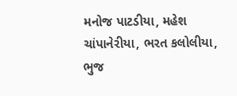મનોજ પાટડીયા, મહેશ ચાંપાનેરીયા, ભરત કલોલીયા, ભુજ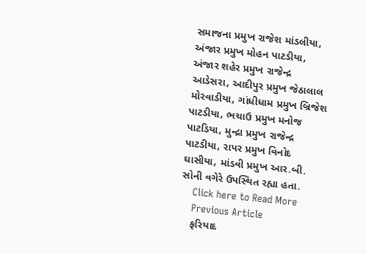સમાજના પ્રમુખ રાજેશ માંડલીયા, અંજાર પ્રમુખ મોહન પાટડીયા, અંજાર શહેર પ્રમુખ રાજેન્દ્ર આડેસરા, આદીપુર પ્રમુખ જેઠાલાલ મોરવાડીયા, ગાંધીધામ પ્રમુખ બ્રિજેશ પાટડીયા, ભચાઉ પ્રમુખ મનોજ પાટડિયા, મુન્દ્રા પ્રમુખ રાજેન્દ્ર પાટડીયા, રાપર પ્રમુખ વિનોદ ઘાસીયા, માંડવી પ્રમુખ આર.બી. સોની વગેરે ઉપસ્થિત રહ્યા હતા.
    Click here to Read More
    Previous Article
    ફરિયાદ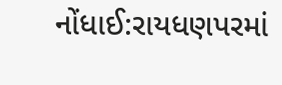નોંધાઈ:રાયધણપરમાં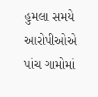હુમલા સમયે આરોપીઓએ પાંચ ગામોમાં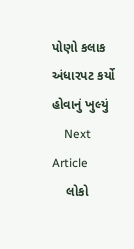પોણો કલાક અંધારપટ કર્યો હોવાનું ખુલ્યું
    Next Article
    લોકો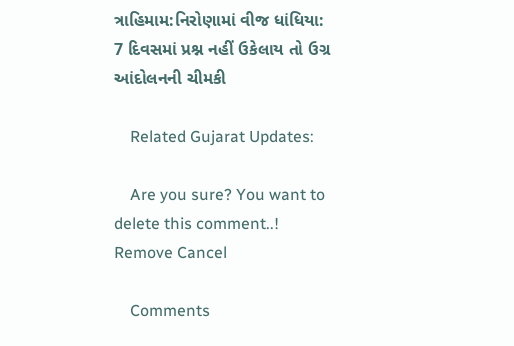ત્રાહિમામ:નિરોણામાં વીજ ધાંધિયા: 7 દિવસમાં પ્રશ્ન નહીં ઉકેલાય તો ઉગ્ર આંદોલનની ચીમકી

    Related Gujarat Updates:

    Are you sure? You want to delete this comment..! Remove Cancel

    Comments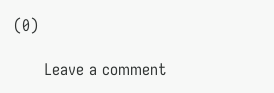(0)

      Leave a comment